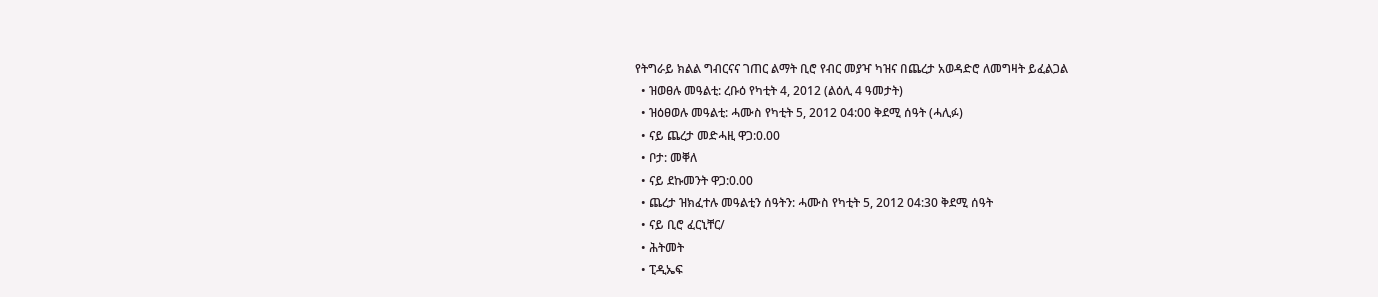የትግራይ ክልል ግብርናና ገጠር ልማት ቢሮ የብር መያዣ ካዝና በጨረታ አወዳድሮ ለመግዛት ይፈልጋል
  • ዝወፀሉ መዓልቲ: ረቡዕ የካቲት 4, 2012 (ልዕሊ 4 ዓመታት)
  • ዝዕፀወሉ መዓልቲ: ሓሙስ የካቲት 5, 2012 04:00 ቅደሚ ሰዓት (ሓሊፉ)
  • ናይ ጨረታ መድሓዚ ዋጋ:0.00
  • ቦታ: መቐለ
  • ናይ ደኩመንት ዋጋ:0.00
  • ጨረታ ዝክፈተሉ መዓልቲን ሰዓትን: ሓሙስ የካቲት 5, 2012 04:30 ቅደሚ ሰዓት
  • ናይ ቢሮ ፈርኒቸር/
  • ሕትመት
  • ፒዲኤፍ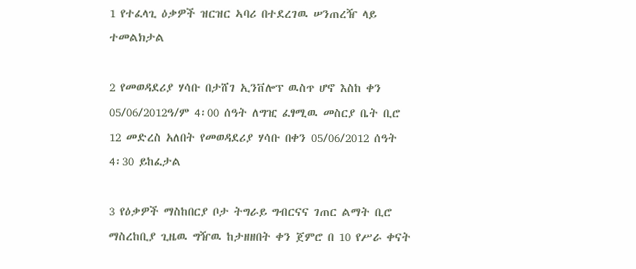1 የተፈላጊ ዕቃዎች ዝርዝር ኣባሪ በተደረገዉ ሠንጠረዥ ላይ ተመልክታል

2 የመወዳደሪያ ሃሳቡ በታሸገ ኢንቨሎፕ ዉስጥ ሆኖ እስከ ቀን 05/06/2012ዓ/ም 4፡00 ሰዓት ለግዢ ፈፃሚዉ መስርያ ቤት ቢሮ 12 መድረስ አለበት የመወዳደሪያ ሃሳቡ በቀን 05/06/2012 ሰዓት 4፡30 ይከፈታል

3 የዕቃዎች ማስከበርያ ቦታ ትግራይ ግብርናና ገጠር ልማት ቢሮ ማስረከቢያ ጊዜዉ ግዥዉ ከታዘዘበት ቀን ጀምሮ በ 10 የሥራ ቀናት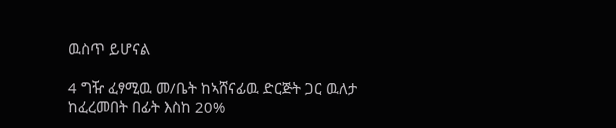ዉስጥ ይሆናል

4 ግዥ ፈፃሚዉ መ/ቤት ከኣሸናፊዉ ድርጅት ጋር ዉለታ ከፈረመበት በፊት እስከ 20%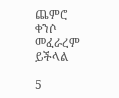ጨምሮ ቀንሶ መፈራረም ይችላል

5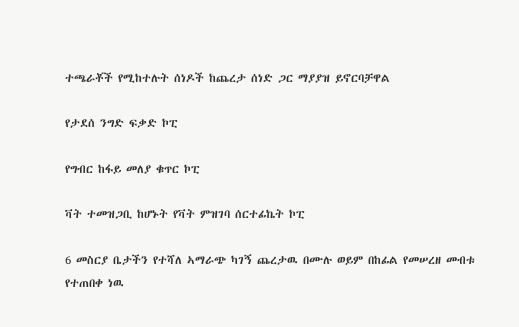ተጫራቾች የሚከተሉት ሰነዶች ከጨረታ ሰነድ ጋር ማያያዝ ይኖርባቻዋል

የታደሰ ንግድ ፍቃድ ኮፒ

የግብር ከፋይ መለያ ቁጥር ኮፒ

ቫት ተመዝጋቢ ከሆኑት የቫት ምዝገባ ሰርተፊኬት ኮፒ

6 መስርያ ቤታችን የተሻለ ኣማራጭ ካገኝ ጨረታዉ በሙሉ ወይም በከፊል የመሠረዘ መብቱ የተጠበቀ ነዉ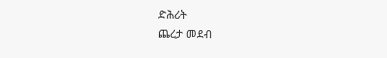ድሕሪት
ጨረታ መደብ